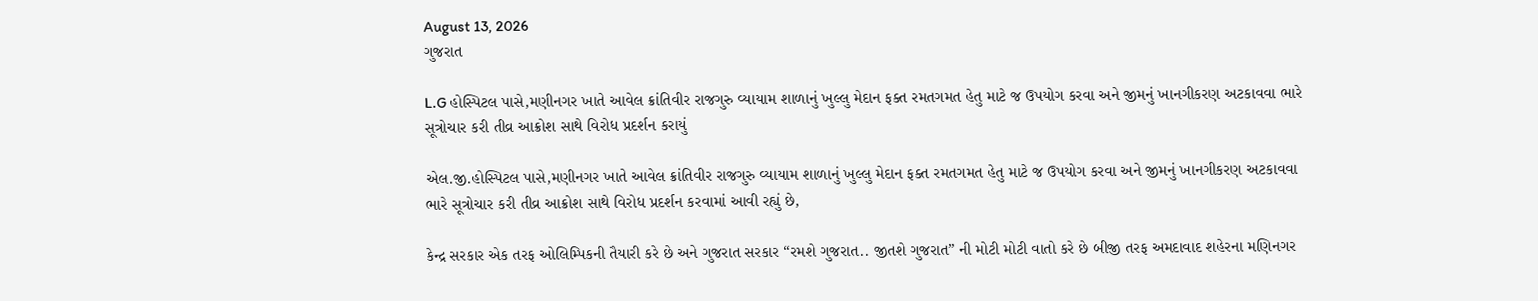August 13, 2026
ગુજરાત

L.G હોસ્પિટલ પાસે,મણીનગર ખાતે આવેલ ક્રાંતિવીર રાજગુરુ વ્યાયામ શાળાનું ખુલ્લુ મેદાન ફક્ત રમતગમત હેતુ માટે જ ઉપયોગ કરવા અને જીમનું ખાનગીકરણ અટકાવવા ભારે સૂત્રોચાર કરી તીવ્ર આક્રોશ સાથે વિરોધ પ્રદર્શન કરાયું

એલ.જી.હોસ્પિટલ પાસે,મણીનગર ખાતે આવેલ ક્રાંતિવીર રાજગુરુ વ્યાયામ શાળાનું ખુલ્લુ મેદાન ફક્ત રમતગમત હેતુ માટે જ ઉપયોગ કરવા અને જીમનું ખાનગીકરણ અટકાવવા ભારે સૂત્રોચાર કરી તીવ્ર આક્રોશ સાથે વિરોધ પ્રદર્શન કરવામાં આવી રહ્યું છે,

કેન્દ્ર સરકાર એક તરફ ઓલિમ્પિકની તૈયારી કરે છે અને ગુજરાત સરકાર “રમશે ગુજરાત.. જીતશે ગુજરાત” ની મોટી મોટી વાતો કરે છે બીજી તરફ અમદાવાદ શહેરના મણિનગર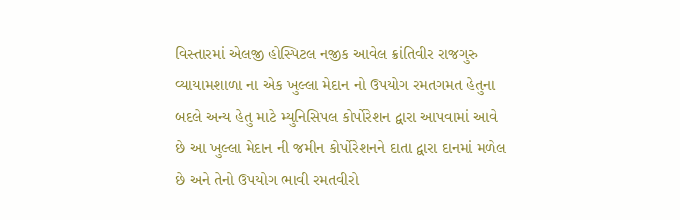વિસ્તારમાં એલજી હોસ્પિટલ નજીક આવેલ ક્રાંતિવીર રાજગુરુ વ્યાયામશાળા ના એક ખુલ્લા મેદાન નો ઉપયોગ રમતગમત હેતુના બદલે અન્ય હેતુ માટે મ્યુનિસિપલ કોર્પોરેશન દ્વારા આપવામાં આવે છે આ ખુલ્લા મેદાન ની જમીન કોર્પોરેશનને દાતા દ્વારા દાનમાં મળેલ છે અને તેનો ઉપયોગ ભાવી રમતવીરો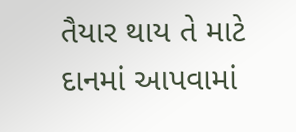તૈયાર થાય તે માટે દાનમાં આપવામાં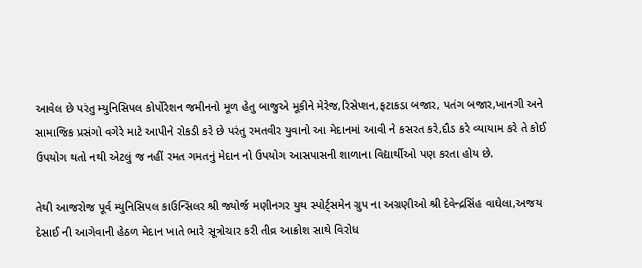આવેલ છે પરંતુ મ્યુનિસિપલ કોર્પોરેશન જમીનનો મૂળ હેતુ બાજુએ મૂકીને મેરેજ,રિસેપ્શન,ફટાકડા બજાર, પતંગ બજાર,ખાનગી અને સામાજિક પ્રસંગો વગેરે માટે આપીને રોકડી કરે છે પરંતુ રમતવીર યુવાનો આ મેદાનમાં આવી ને કસરત કરે,દૌડ કરે વ્યાયામ કરે તે કોઈ ઉપયોગ થતો નથી એટલું જ નહીં રમત ગમતનું મેદાન નો ઉપયોગ આસપાસની શાળાના વિદ્યાર્થીઓ પણ કરતા હોય છે.

તેથી આજરોજ પૂર્વ મ્યુનિસિપલ કાઉન્સિલર શ્રી જ્યોર્જ મણીનગર યુથ સ્પોર્ટ્સમેન ગ્રુપ ના અગ્રણીઓ શ્રી દેવેન્દ્રસિંહ વાઘેલા,અજય દેસાઈ ની આગેવાની હેઠળ મેદાન ખાતે ભારે સૂત્રોચાર કરી તીવ્ર આક્રોશ સાથે વિરોધ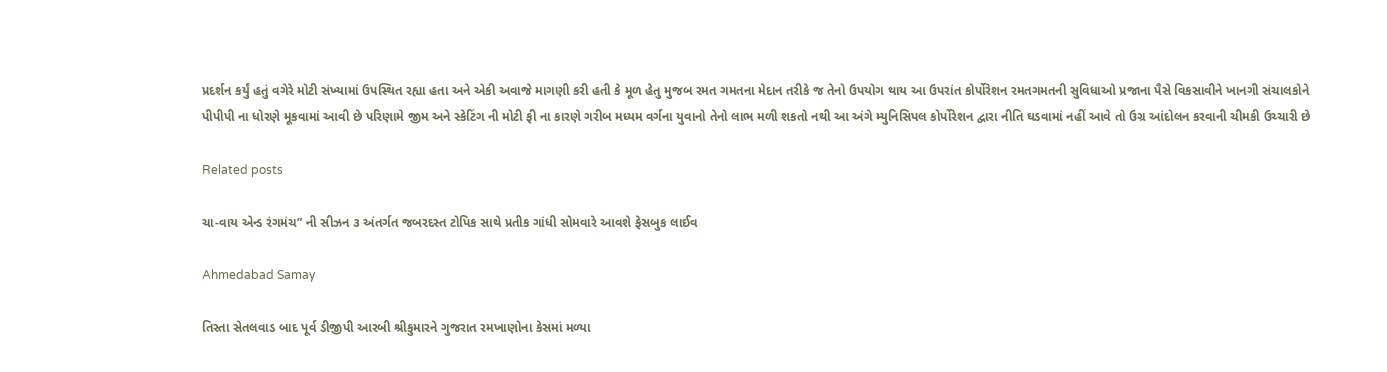પ્રદર્શન કર્યું હતું વગેરે મોટી સંખ્યામાં ઉપસ્થિત રહ્યા હતા અને એકી અવાજે માગણી કરી હતી કે મૂળ હેતુ મુજબ રમત ગમતના મેદાન તરીકે જ તેનો ઉપયોગ થાય આ ઉપરાંત કોર્પોરેશન રમતગમતની સુવિધાઓ પ્રજાના પૈસે વિકસાવીને ખાનગી સંચાલકોને પીપીપી ના ધોરણે મૂકવામાં આવી છે પરિણામે જીમ અને સ્કેટિંગ ની મોટી ફી ના કારણે ગરીબ મધ્યમ વર્ગના યુવાનો તેનો લાભ મળી શકતો નથી આ અંગે મ્યુનિસિપલ કોર્પોરેશન દ્વારા નીતિ ઘડવામાં નહીં આવે તો ઉગ્ર આંદોલન કરવાની ચીમકી ઉચ્ચારી છે

Related posts

ચા-વાય એન્ડ રંગમંચ” ની સીઝન ૩ અંતર્ગત જબરદસ્ત ટોપિક સાથે પ્રતીક ગાંધી સોમવારે આવશે ફેસબુક લાઈવ

Ahmedabad Samay

તિસ્તા સેતલવાડ બાદ પૂર્વ ડીજીપી આરબી શ્રીકુમારને ગુજરાત રમખાણોના કેસમાં મળ્યા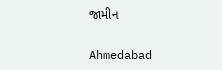જામીન

Ahmedabad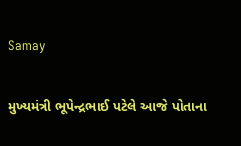Samay

મુખ્યમંત્રી ભૂપેન્દ્રભાઈ પટેલે આજે પોતાના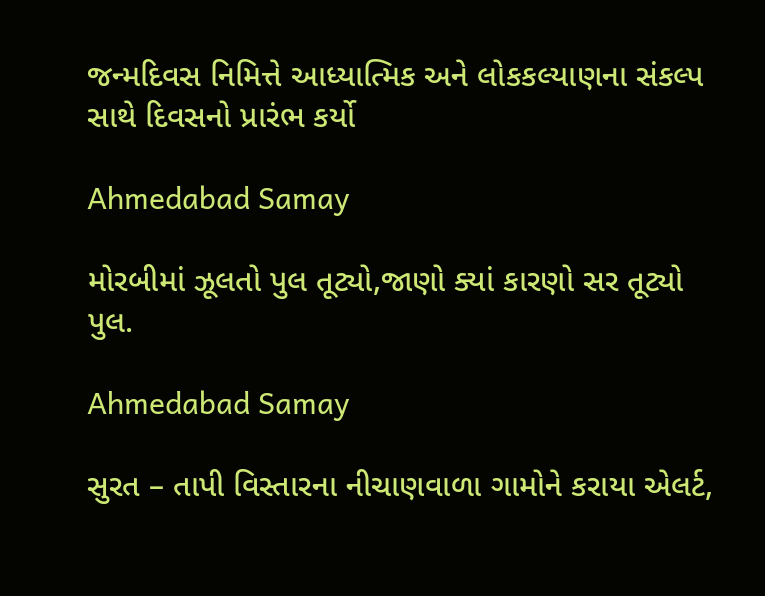જન્મદિવસ નિમિત્તે આધ્યાત્મિક અને લોકકલ્યાણના સંકલ્પ સાથે દિવસનો પ્રારંભ કર્યો

Ahmedabad Samay

મોરબીમાં ઝૂલતો પુલ તૂટ્યો,જાણો ક્યાં કારણો સર તૂટ્યો પુલ.

Ahmedabad Samay

સુરત – તાપી વિસ્તારના નીચાણવાળા ગામોને કરાયા એલર્ટ,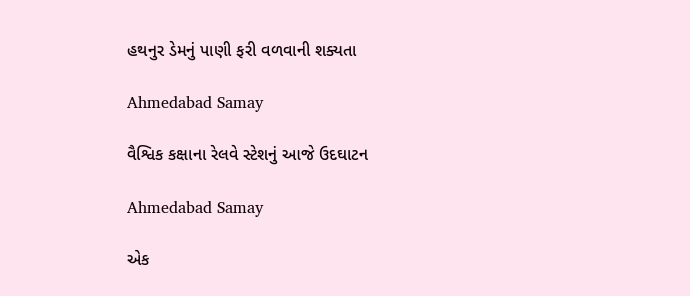હથનુર ડેમનું પાણી ફરી વળવાની શક્યતા

Ahmedabad Samay

વૈશ્વિક કક્ષાના રેલવે સ્ટેશનું આજે ઉદઘાટન

Ahmedabad Samay

એક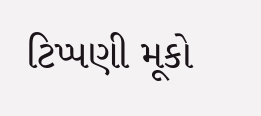ટિપ્પણી મૂકો